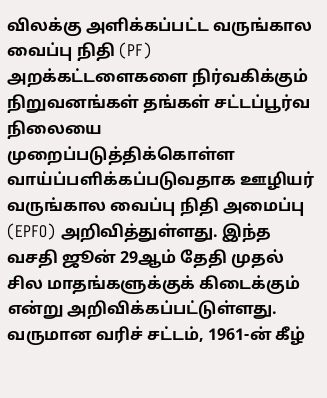விலக்கு அளிக்கப்பட்ட வருங்கால வைப்பு நிதி (PF) அறக்கட்டளைகளை நிர்வகிக்கும் நிறுவனங்கள் தங்கள் சட்டப்பூர்வ நிலையை முறைப்படுத்திக்கொள்ள வாய்ப்பளிக்கப்படுவதாக ஊழியர் வருங்கால வைப்பு நிதி அமைப்பு (EPFO) அறிவித்துள்ளது. இந்த வசதி ஜூன் 29ஆம் தேதி முதல் சில மாதங்களுக்குக் கிடைக்கும் என்று அறிவிக்கப்பட்டுள்ளது. வருமான வரிச் சட்டம், 1961-ன் கீழ்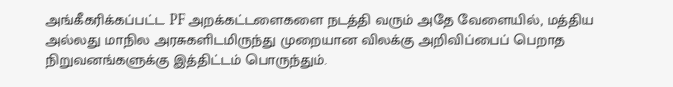அங்கீகரிக்கப்பட்ட PF அறக்கட்டளைகளை நடத்தி வரும் அதே வேளையில், மத்திய அல்லது மாநில அரசுகளிடமிருந்து முறையான விலக்கு அறிவிப்பைப் பெறாத நிறுவனங்களுக்கு இத்திட்டம் பொருந்தும்.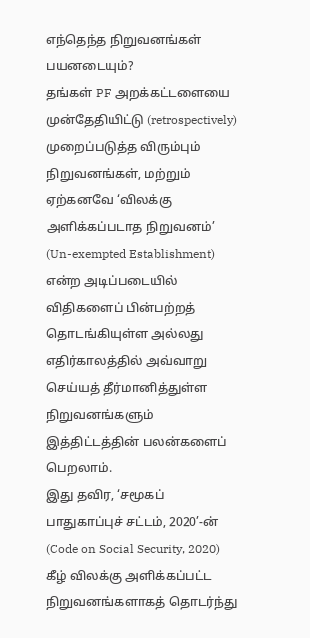எந்தெந்த நிறுவனங்கள் பயனடையும்?
தங்கள் PF அறக்கட்டளையை முன்தேதியிட்டு (retrospectively) முறைப்படுத்த விரும்பும் நிறுவனங்கள், மற்றும் ஏற்கனவே ‘விலக்கு அளிக்கப்படாத நிறுவனம்’ (Un-exempted Establishment) என்ற அடிப்படையில் விதிகளைப் பின்பற்றத் தொடங்கியுள்ள அல்லது எதிர்காலத்தில் அவ்வாறு செய்யத் தீர்மானித்துள்ள நிறுவனங்களும் இத்திட்டத்தின் பலன்களைப் பெறலாம்.
இது தவிர, ‘சமூகப் பாதுகாப்புச் சட்டம், 2020’-ன் (Code on Social Security, 2020) கீழ் விலக்கு அளிக்கப்பட்ட நிறுவனங்களாகத் தொடர்ந்து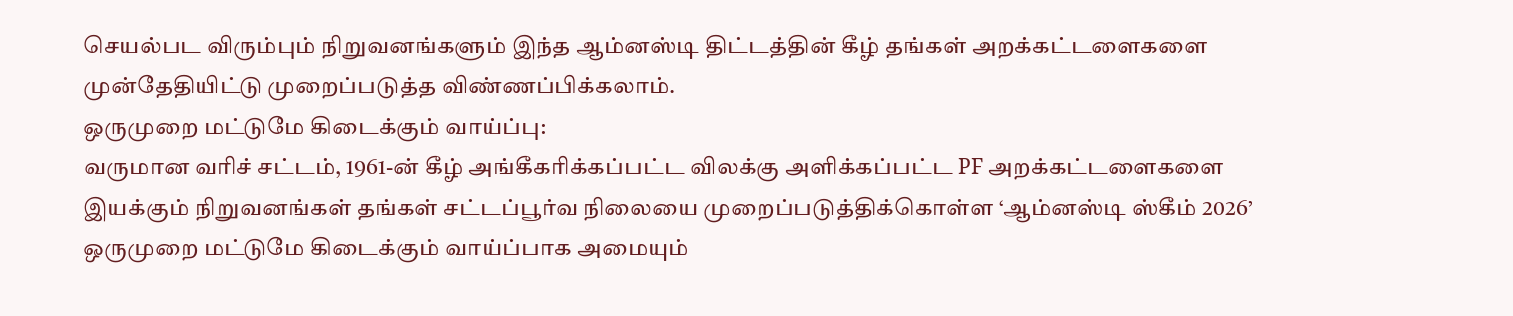செயல்பட விரும்பும் நிறுவனங்களும் இந்த ஆம்னஸ்டி திட்டத்தின் கீழ் தங்கள் அறக்கட்டளைகளை முன்தேதியிட்டு முறைப்படுத்த விண்ணப்பிக்கலாம்.
ஒருமுறை மட்டுமே கிடைக்கும் வாய்ப்பு:
வருமான வரிச் சட்டம், 1961-ன் கீழ் அங்கீகரிக்கப்பட்ட விலக்கு அளிக்கப்பட்ட PF அறக்கட்டளைகளை இயக்கும் நிறுவனங்கள் தங்கள் சட்டப்பூர்வ நிலையை முறைப்படுத்திக்கொள்ள ‘ஆம்னஸ்டி ஸ்கீம் 2026’ ஒருமுறை மட்டுமே கிடைக்கும் வாய்ப்பாக அமையும்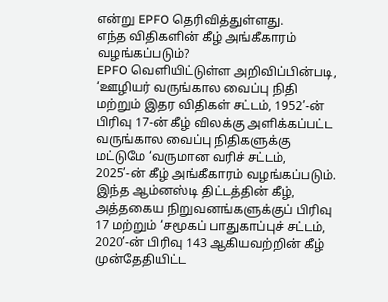என்று EPFO தெரிவித்துள்ளது.
எந்த விதிகளின் கீழ் அங்கீகாரம் வழங்கப்படும்?
EPFO வெளியிட்டுள்ள அறிவிப்பின்படி, ‘ஊழியர் வருங்கால வைப்பு நிதி மற்றும் இதர விதிகள் சட்டம், 1952’-ன் பிரிவு 17-ன் கீழ் விலக்கு அளிக்கப்பட்ட வருங்கால வைப்பு நிதிகளுக்கு மட்டுமே ‘வருமான வரிச் சட்டம், 2025’-ன் கீழ் அங்கீகாரம் வழங்கப்படும். இந்த ஆம்னஸ்டி திட்டத்தின் கீழ், அத்தகைய நிறுவனங்களுக்குப் பிரிவு 17 மற்றும் ‘சமூகப் பாதுகாப்புச் சட்டம், 2020’-ன் பிரிவு 143 ஆகியவற்றின் கீழ் முன்தேதியிட்ட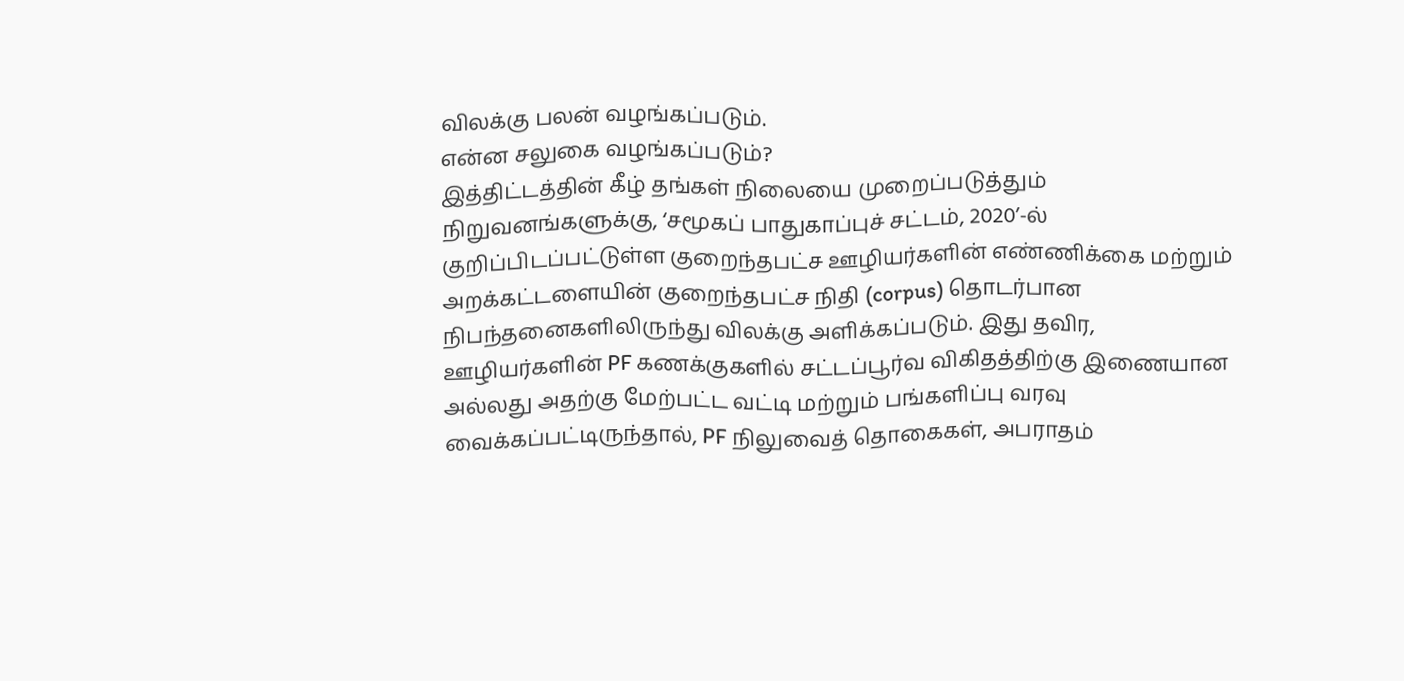விலக்கு பலன் வழங்கப்படும்.
என்ன சலுகை வழங்கப்படும்?
இத்திட்டத்தின் கீழ் தங்கள் நிலையை முறைப்படுத்தும் நிறுவனங்களுக்கு, ‘சமூகப் பாதுகாப்புச் சட்டம், 2020’-ல் குறிப்பிடப்பட்டுள்ள குறைந்தபட்ச ஊழியர்களின் எண்ணிக்கை மற்றும் அறக்கட்டளையின் குறைந்தபட்ச நிதி (corpus) தொடர்பான நிபந்தனைகளிலிருந்து விலக்கு அளிக்கப்படும். இது தவிர, ஊழியர்களின் PF கணக்குகளில் சட்டப்பூர்வ விகிதத்திற்கு இணையான அல்லது அதற்கு மேற்பட்ட வட்டி மற்றும் பங்களிப்பு வரவு வைக்கப்பட்டிருந்தால், PF நிலுவைத் தொகைகள், அபராதம்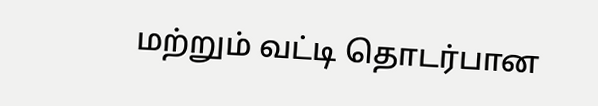மற்றும் வட்டி தொடர்பான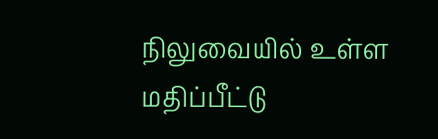நிலுவையில் உள்ள மதிப்பீட்டு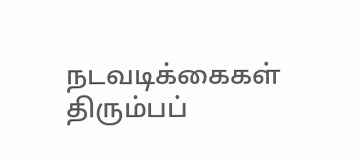நடவடிக்கைகள் திரும்பப்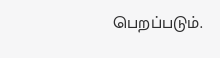பெறப்படும்.